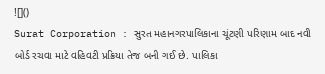![]()
Surat Corporation : સુરત મહાનગરપાલિકાના ચૂંટણી પરિણામ બાદ નવી બોર્ડ રચવા માટે વહિવટી પ્રક્રિયા તેજ બની ગઈ છે. પાલિકા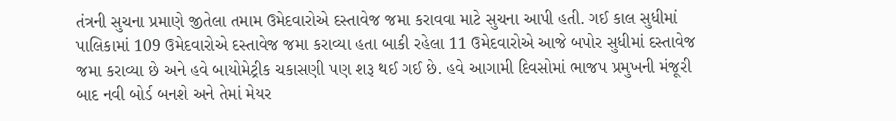તંત્રની સુચના પ્રમાણે જીતેલા તમામ ઉમેદવારોએ દસ્તાવેજ જમા કરાવવા માટે સુચના આપી હતી. ગઈ કાલ સુધીમાં પાલિકામાં 109 ઉમેદવારોએ દસ્તાવેજ જમા કરાવ્યા હતા બાકી રહેલા 11 ઉમેદવારોએ આજે બપોર સુધીમાં દસ્તાવેજ જમા કરાવ્યા છે અને હવે બાયોમેટ્રીક ચકાસણી પણ શરૂ થઈ ગઈ છે. હવે આગામી દિવસોમાં ભાજપ પ્રમુખની મંજૂરી બાદ નવી બોર્ડ બનશે અને તેમાં મેયર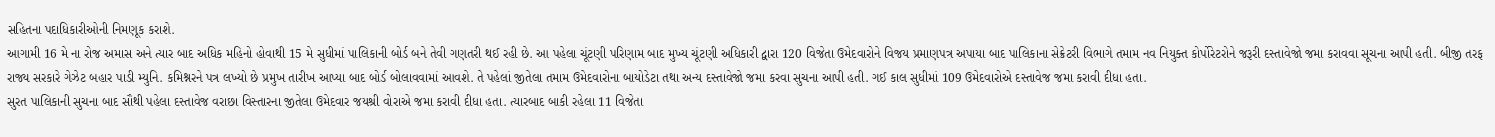સહિતના પદાધિકારીઓની નિમણૂક કરાશે.
આગામી 16 મે ના રોજ અમાસ અને ત્યાર બાદ અધિક મહિનો હોવાથી 15 મે સુધીમાં પાલિકાની બોર્ડ બને તેવી ગણતરી થઈ રહી છે. આ પહેલા ચૂંટણી પરિણામ બાદ મુખ્ય ચૂંટણી અધિકારી દ્વારા 120 વિજેતા ઉમેદવારોને વિજય પ્રમાણપત્ર અપાયા બાદ પાલિકાના સેક્રેટરી વિભાગે તમામ નવ નિયુક્ત કોર્પોરેટરોને જરૂરી દસ્તાવેજો જમા કરાવવા સૂચના આપી હતી. બીજી તરફ રાજ્ય સરકારે ગેઝેટ બહાર પાડી મ્યુનિ. કમિશ્નરને પત્ર લખ્યો છે પ્રમુખ તારીખ આપ્યા બાદ બોર્ડ બોલાવવામાં આવશે. તે પહેલાં જીતેલા તમામ ઉમેદવારોના બાયોડેટા તથા અન્ય દસ્તાવેજો જમા કરવા સુચના આપી હતી. ગઈ કાલ સુધીમાં 109 ઉમેદવારોએ દસ્તાવેજ જમા કરાવી દીધા હતા.
સુરત પાલિકાની સુચના બાદ સૌથી પહેલા દસ્તાવેજ વરાછા વિસ્તારના જીતેલા ઉમેદવાર જયશ્રી વોરાએ જમા કરાવી દીધા હતા. ત્યારબાદ બાકી રહેલા 11 વિજેતા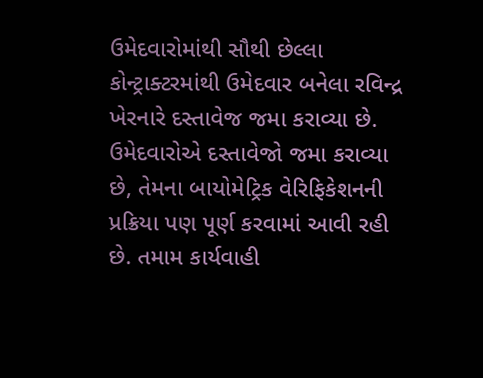ઉમેદવારોમાંથી સૌથી છેલ્લા કોન્ટ્રાક્ટરમાંથી ઉમેદવાર બનેલા રવિન્દ્ર ખેરનારે દસ્તાવેજ જમા કરાવ્યા છે. ઉમેદવારોએ દસ્તાવેજો જમા કરાવ્યા છે, તેમના બાયોમેટ્રિક વેરિફિકેશનની પ્રક્રિયા પણ પૂર્ણ કરવામાં આવી રહી છે. તમામ કાર્યવાહી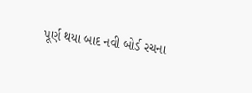પૂર્ણ થયા બાદ નવી બોર્ડ રચના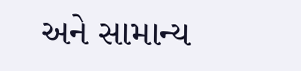અને સામાન્ય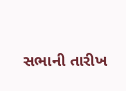સભાની તારીખ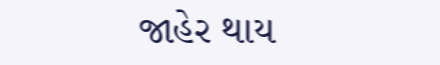જાહેર થાય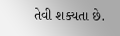તેવી શક્યતા છે.